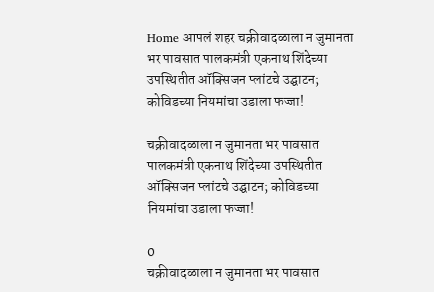Home आपलं शहर चक्रीवादळाला न जुमानता भर पावसात पालकमंत्री एकनाथ शिंदेच्या उपस्थितीत ऑक्सिजन प्लांटचे उद्घाटन; कोविडच्या नियमांचा उडाला फज्जा!

चक्रीवादळाला न जुमानता भर पावसात पालकमंत्री एकनाथ शिंदेच्या उपस्थितीत ऑक्सिजन प्लांटचे उद्घाटन; कोविडच्या नियमांचा उडाला फज्जा!

0
चक्रीवादळाला न जुमानता भर पावसात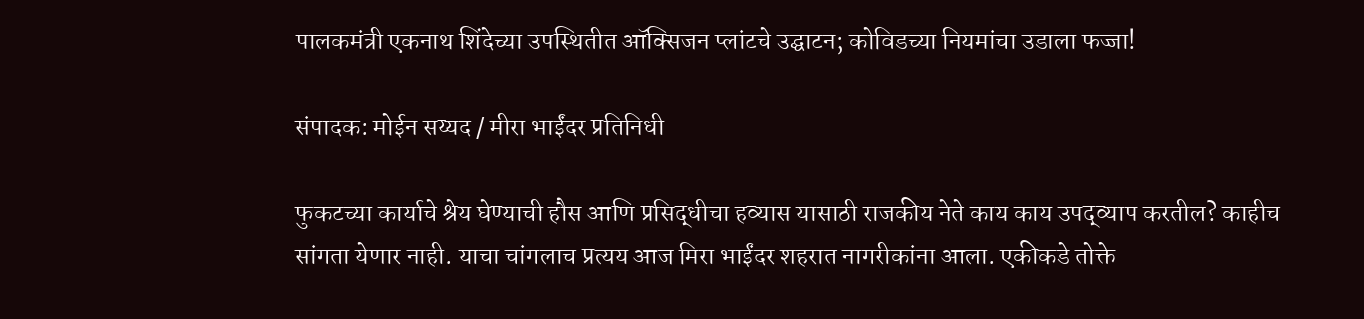पालकमंत्री एकनाथ शिंदेच्या उपस्थितीत ऑक्सिजन प्लांटचे उद्घाटन; कोविडच्या नियमांचा उडाला फज्जा!

संपादक: मोईन सय्यद / मीरा भाईंदर प्रतिनिधी

फुकटच्या कार्याचे श्रेय घेण्याची हौस आणि प्रसिद्धीचा हव्यास यासाठी राजकीय नेते काय काय उपद्व्याप करतील? काहीच सांगता येणार नाही. याचा चांगलाच प्रत्यय आज मिरा भाईंदर शहरात नागरीकांना आला. एकीकडे तोक्ते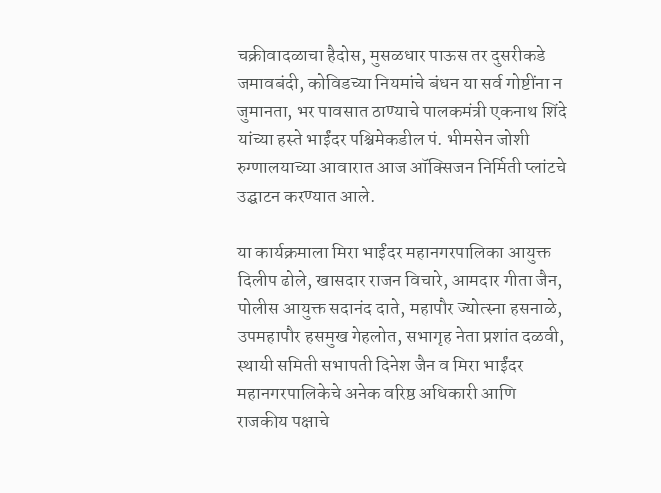चक्रीवादळाचा हैदोस, मुसळधार पाऊस तर दुसरीकडे जमावबंदी, कोविडच्या नियमांचे बंधन या सर्व गोष्टींना न जुमानता, भर पावसात ठाण्याचे पालकमंत्री एकनाथ शिंदे यांच्या हस्ते भाईंदर पश्चिमेकडील पं. भीमसेन जोशी रुग्णालयाच्या आवारात आज ऑक्सिजन निर्मिती प्लांटचे उद्घाटन करण्यात आले.

या कार्यक्रमाला मिरा भाईंदर महानगरपालिका आयुक्त दिलीप ढोले, खासदार राजन विचारे, आमदार गीता जैन, पोलीस आयुक्त सदानंद दाते, महापौर ज्योत्स्ना हसनाळे, उपमहापौर हसमुख गेहलोत, सभागृह नेता प्रशांत दळवी, स्थायी समिती सभापती दिनेश जैन व मिरा भाईंदर महानगरपालिकेचे अनेक वरिष्ठ अधिकारी आणि राजकीय पक्षाचे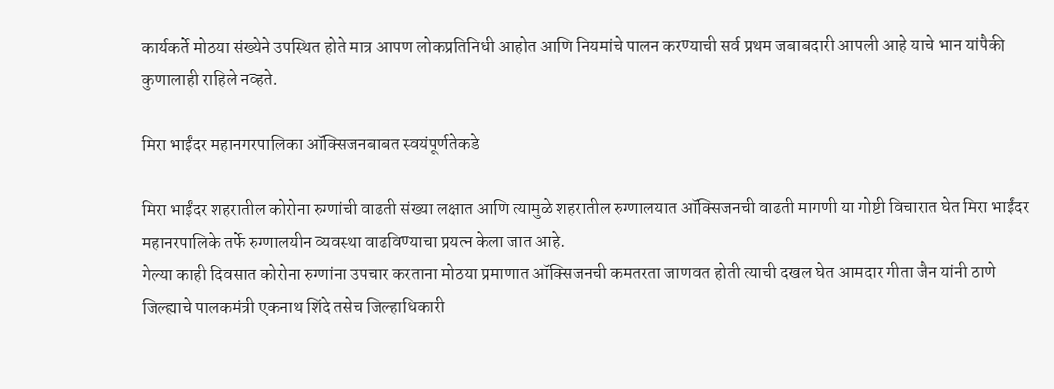कार्यकर्ते मोठया संख्येने उपस्थित होते मात्र आपण लोकप्रतिनिधी आहोत आणि नियमांचे पालन करण्याची सर्व प्रथम जबाबदारी आपली आहे याचे भान यांपैकी कुणालाही राहिले नव्हते.

मिरा भाईंदर महानगरपालिका ऑक्सिजनबाबत स्वयंपूर्णतेकडे

मिरा भाईंदर शहरातील कोरोना रुग्णांची वाढती संख्या लक्षात आणि त्यामुळे शहरातील रुग्णालयात ऑक्सिजनची वाढती मागणी या गोष्टी विचारात घेत मिरा भाईंदर महानरपालिके तर्फे रुग्णालयीन व्यवस्था वाढविण्याचा प्रयत्न केला जात आहे.
गेल्या काही दिवसात कोरोना रुग्णांना उपचार करताना मोठया प्रमाणात ऑक्सिजनची कमतरता जाणवत होती त्याची दखल घेत आमदार गीता जैन यांनी ठाणे जिल्ह्याचे पालकमंत्री एकनाथ शिंदे तसेच जिल्हाधिकारी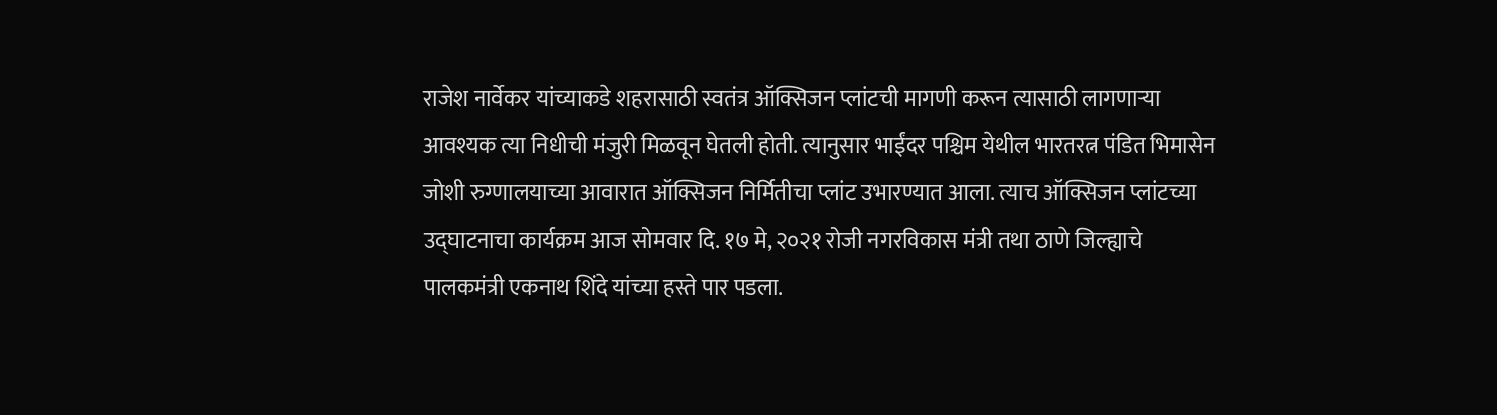राजेश नार्वेकर यांच्याकडे शहरासाठी स्वतंत्र ऑक्सिजन प्लांटची मागणी करून त्यासाठी लागणाऱ्या आवश्यक त्या निधीची मंजुरी मिळवून घेतली होती. त्यानुसार भाईंदर पश्चिम येथील भारतरत्न पंडित भिमासेन जोशी रुग्णालयाच्या आवारात ऑक्सिजन निर्मितीचा प्लांट उभारण्यात आला. त्याच ऑक्सिजन प्लांटच्या उद्घाटनाचा कार्यक्रम आज सोमवार दि. १७ मे, २०२१ रोजी नगरविकास मंत्री तथा ठाणे जिल्ह्याचे पालकमंत्री एकनाथ शिंदे यांच्या हस्ते पार पडला.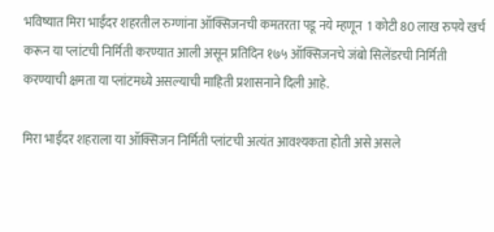भविष्यात मिरा भाईंदर शहरतील रुग्णांना ऑक्सिजनची कमतरता पडू नये म्हणून  1 कोटी 80 लाख रुपये खर्च करून या प्लांटची निर्मिती करण्यात आली असून प्रतिदिन १७५ ऑक्सिजनचे जंबो सिलेंडरची निर्मिती करण्याची क्षमता या प्लांटमध्ये असल्याची माहिती प्रशासनाने दिली आहे.

मिरा भाईंदर शहराला या ऑक्सिजन निर्मिती प्लांटची अत्यंत आवश्यकता होती असे असले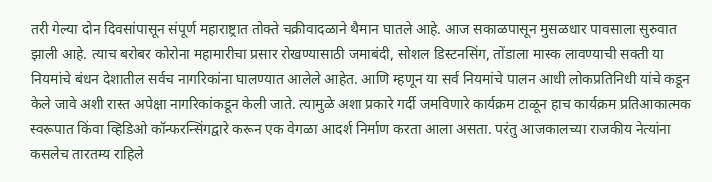तरी गेल्या दोन दिवसांपासून संपूर्ण महाराष्ट्रात तोक्ते चक्रीवादळाने थैमान घातले आहे. आज सकाळपासून मुसळधार पावसाला सुरुवात झाली आहे. त्याच बरोबर कोरोना महामारीचा प्रसार रोखण्यासाठी जमाबंदी, सोशल डिस्टनसिंग, तोंडाला मास्क लावण्याची सक्ती या नियमांचे बंधन देशातील सर्वच नागरिकांना घालण्यात आलेले आहेत. आणि म्हणून या सर्व नियमांचे पालन आधी लोकप्रतिनिधी यांचे कडून केले जावे अशी रास्त अपेक्षा नागरिकांकडून केली जाते. त्यामुळे अशा प्रकारे गर्दी जमविणारे कार्यक्रम टाळून हाच कार्यक्रम प्रतिआकात्मक स्वरूपात किंवा व्हिडिओ कॉन्फरन्सिंगद्वारे करून एक वेगळा आदर्श निर्माण करता आला असता. परंतु आजकालच्या राजकीय नेत्यांना कसलेच तारतम्य राहिले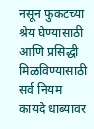नसून फुकटच्या श्रेय घेण्यासाठी आणि प्रसिद्धी मिळविण्यासाठी सर्व नियम कायदे धाब्यावर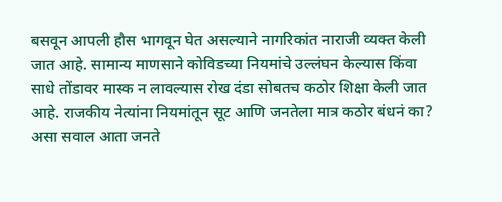बसवून आपली हौस भागवून घेत असल्याने नागरिकांत नाराजी व्यक्त केली जात आहे. सामान्य माणसाने कोविडच्या नियमांचे उल्लंघन केल्यास किंवा साधे तोंडावर मास्क न लावल्यास रोख दंडा सोबतच कठोर शिक्षा केली जात आहे. राजकीय नेत्यांना नियमांतून सूट आणि जनतेला मात्र कठोर बंधनं का? असा सवाल आता जनते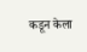कडून केला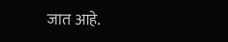जात आहे.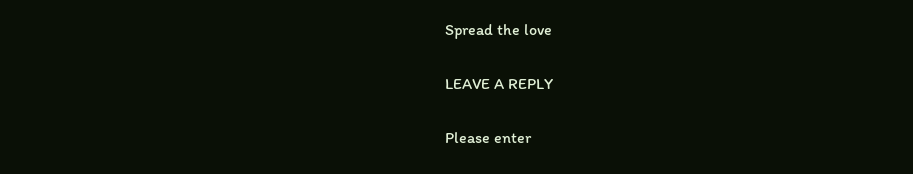Spread the love

LEAVE A REPLY

Please enter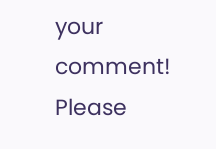your comment!
Please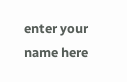enter your name here